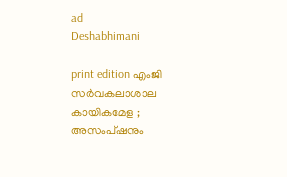ad
Deshabhimani

print edition എംജി സർവകലാശാല കായികമേള ; അസംപ്‌ഷനും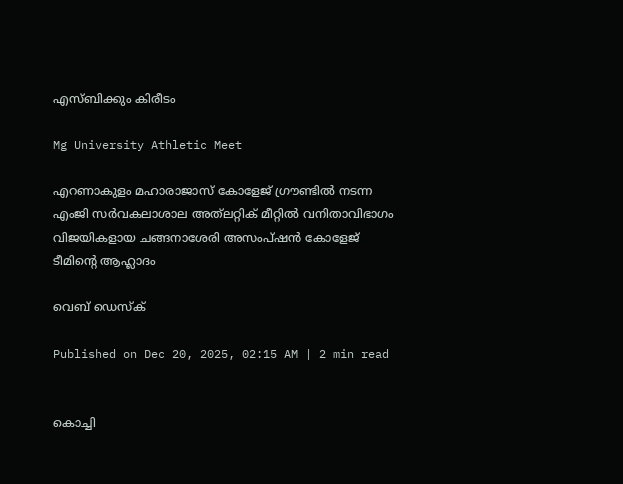എസ്‌ബിക്കും കിരീടം

Mg University Athletic Meet

എറണാകുളം മഹാരാജാസ് കോളേജ് ഗ്രൗണ്ടിൽ നടന്ന എംജി സർവകലാശാല അത്‌ലറ്റിക് മീറ്റിൽ വനിതാവിഭാഗം വിജയികളായ ചങ്ങനാശേരി അസംപ്ഷൻ കോളേജ് ടീമിന്റെ ആഹ്ലാദം

വെബ് ഡെസ്ക്

Published on Dec 20, 2025, 02:15 AM | 2 min read


കൊച്ചി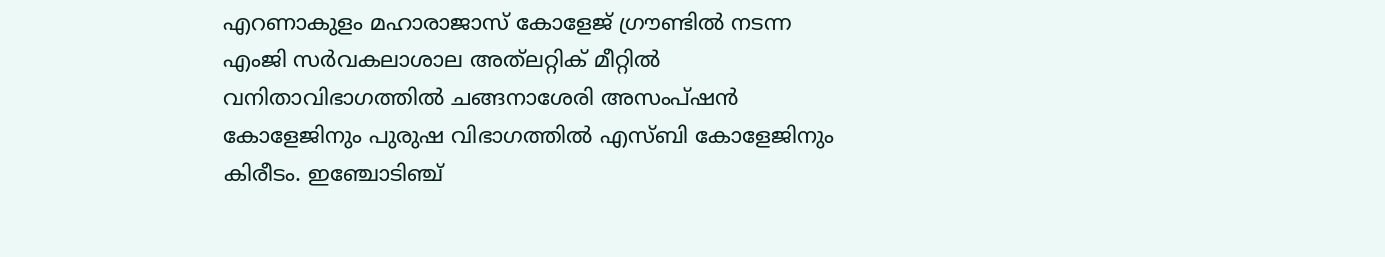എറണാകുളം മഹാരാജാസ് കോളേജ് ഗ്രൗണ്ടില്‍ നടന്ന എംജി സർവകലാശാല അത്‌ലറ്റിക് മീറ്റില്‍ വനിതാവിഭാഗത്തിൽ ചങ്ങനാശേരി അസംപ്ഷന്‍ കോളേജിനും പുരുഷ വിഭാഗത്തിൽ എസ്ബി കോളേജിനും കിരീടം. ഇഞ്ചോടിഞ്ച്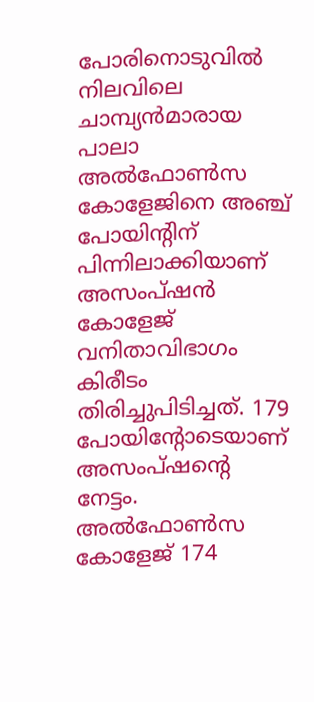പോരിനൊടുവില്‍ നിലവിലെ ചാമ്പ്യന്‍മാരായ പാലാ അല്‍ഫോണ്‍സ കോളേജിനെ അഞ്ച് പോയിന്റിന് പിന്നിലാക്കിയാണ് അസംപ്ഷന്‍ കോളേജ് വനിതാവിഭാഗം കിരീടം തിരിച്ചുപിടിച്ചത്. 179 പോയിന്റോടെയാണ് അസംപ്ഷന്റെ നേട്ടം. അല്‍ഫോണ്‍സ കോളേജ് 174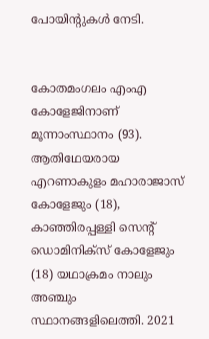പോയിന്റുകള്‍ നേടി.


കോതമംഗലം എംഎ കോളേജിനാണ് മൂന്നാംസ്ഥാനം (93). ആതിഥേയരായ എറണാകുളം മഹാരാജാസ് കോളേജും (18), കാഞ്ഞിരപ്പള്ളി സെന്റ് ഡൊമിനിക്‌സ് കോളേജും (18) യഥാക്രമം നാലും അഞ്ചും സ്ഥാനങ്ങളിലെത്തി. 2021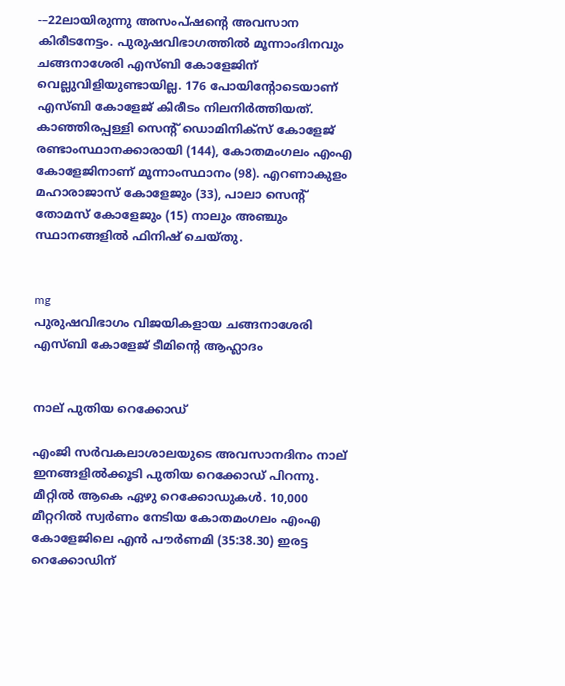-–22ലായിരുന്നു അസംപ്ഷന്റെ അവസാന കിരീടനേട്ടം. പുരുഷവിഭാഗത്തില്‍ മൂന്നാംദിനവും ചങ്ങനാശേരി എസ്ബി കോളേജിന് വെല്ലുവിളിയുണ്ടായില്ല. 176 പോയിന്റോടെയാണ് എസ്ബി കോളേജ് കിരീടം നിലനിര്‍ത്തിയത്. കാഞ്ഞിരപ്പള്ളി സെന്റ് ഡൊമിനിക്സ് കോളേജ് രണ്ടാംസ്ഥാനക്കാരായി (144), കോതമംഗലം എംഎ കോളേജിനാണ് മൂന്നാംസ്ഥാനം (98). എറണാകുളം മഹാരാജാസ് കോളേജും (33), പാലാ സെന്റ് തോമസ് കോളേജും (15) നാലും അഞ്ചും സ്ഥാനങ്ങളില്‍ ഫിനിഷ് ചെയ്തു.


mg
പുരുഷവിഭാഗം വിജയികളായ ചങ്ങനാശേരി എസ്ബി കോളേജ് ടീമിന്റെ ആഹ്ലാദം


നാല് പുതിയ റെക്കോഡ്‌

എംജി സർവകലാശാലയുടെ അവസാനദിനം നാല് ഇനങ്ങളില്‍ക്കൂടി പുതിയ റെക്കോഡ് പിറന്നു. മീറ്റില്‍ ആകെ ഏഴു റെക്കോഡുകള്‍. 10,000 മീറ്ററില്‍ സ്വര്‍ണം നേടിയ കോതമംഗലം എംഎ കോളേജിലെ എൻ പൗര്‍ണമി (35:38.30) ഇരട്ട റെക്കോഡിന്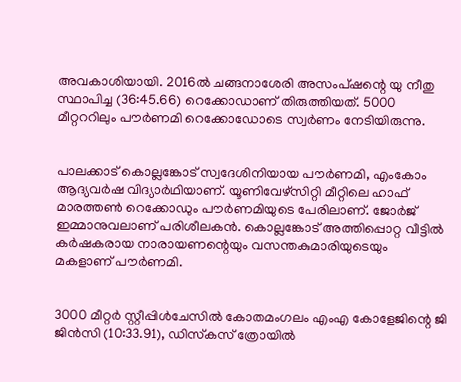അവകാശിയായി. 2016ല്‍ ചങ്ങനാശേരി അസംപ്ഷന്റെ യു നീതു സ്ഥാപിച്ച (36:45.66) റെക്കോഡാണ് തിരുത്തിയത്. 5000 മീറ്റററിലും പൗര്‍ണമി റെക്കോഡോടെ സ്വര്‍ണം നേടിയിരുന്നു.


പാലക്കാട് കൊല്ലങ്കോട് സ്വദേശിനിയായ പൗര്‍ണമി, എംകോം ആദ്യവര്‍ഷ വിദ്യാര്‍ഥിയാണ്. യൂണിവേഴ്‌സിറ്റി മീറ്റിലെ ഹാഫ് മാരത്തണ്‍ റെക്കോഡും പൗര്‍ണമിയുടെ പേരിലാണ്. ജോര്‍ജ് ഇമ്മാനുവലാണ് പരിശീലകന്‍. കൊല്ലങ്കോട് അത്തിപ്പൊറ്റ വീട്ടില്‍ കര്‍ഷകരായ നാരായണന്റെയും വസന്തകുമാരിയുടെയും മകളാണ്‌ പ‍ൗർണമി.


3000 മീറ്റർ സ്റ്റീപ്പിൾചേസില്‍ കോതമംഗലം എംഎ കോളേജിന്റെ ജി ജിന്‍സി (10:33.91), ഡിസ്‌കസ് ത്രോയില്‍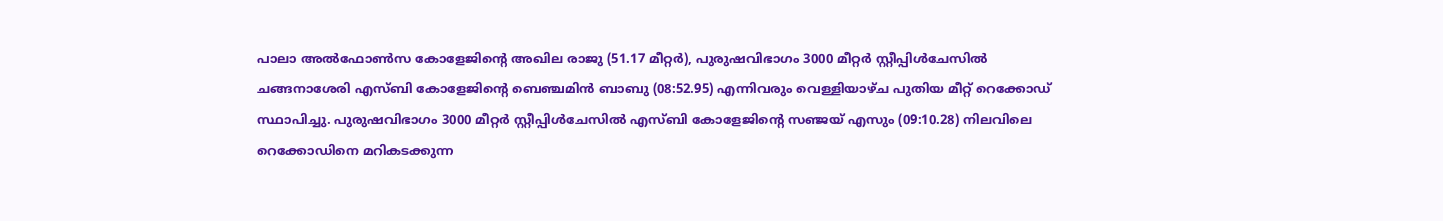പാലാ അല്‍ഫോണ്‍സ കോളേജിന്റെ അഖില രാജു (51.17 മീറ്റര്‍), പുരുഷവിഭാഗം 3000 മീറ്റർ സ്റ്റീപ്പിൾചേസില്‍ ചങ്ങനാശേരി എസ്ബി കോളേജിന്റെ ബെഞ്ചമിന്‍ ബാബു (08:52.95) എന്നിവരും വെള്ളിയാഴ്ച പുതിയ മീറ്റ് റെക്കോഡ് സ്ഥാപിച്ചു. പുരുഷവിഭാഗം 3000 മീറ്റർ സ്റ്റീപ്പിൾചേസില്‍ എസ്ബി കോളേജിന്റെ സഞ്ജയ് എസും (09:10.28) നിലവിലെ റെക്കോഡിനെ മറികടക്കുന്ന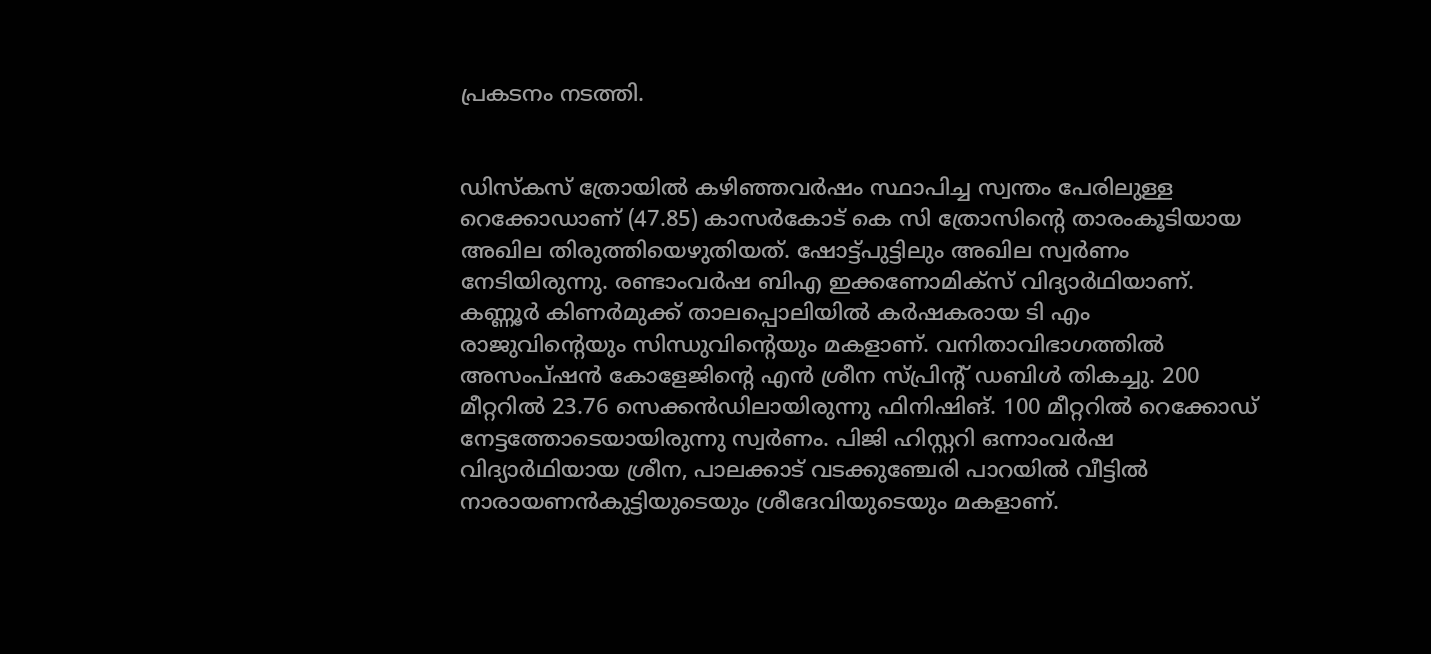പ്രകടനം നടത്തി.


ഡിസ്‌കസ് ത്രോയില്‍ കഴിഞ്ഞവര്‍ഷം സ്ഥാപിച്ച സ്വന്തം പേരിലുള്ള റെക്കോഡാണ് (47.85) കാസര്‍കോട്‌ കെ സി ത്രോസിന്റെ താരംകൂടിയായ അഖില തിരുത്തിയെഴുതിയത്. ഷോട്ട്പുട്ടിലും അഖില സ്വര്‍ണം നേടിയിരുന്നു. രണ്ടാംവര്‍ഷ ബിഎ ഇക്കണോമിക്‌സ് വിദ്യാര്‍ഥിയാണ്. കണ്ണൂര്‍ കിണര്‍മുക്ക് താലപ്പൊലിയില്‍ കര്‍ഷകരായ ടി എം രാജുവിന്റെയും സിന്ധുവിന്റെയും മകളാണ്‌. വനിതാവിഭാഗത്തില്‍ അസംപ്ഷന്‍ കോളേജിന്റെ എൻ ശ്രീന സ്പ്രിന്റ് ഡബിള്‍ തികച്ചു. 200 മീറ്ററില്‍ 23.76 സെക്കന്‍ഡിലായിരുന്നു ഫിനിഷിങ്. 100 മീറ്ററില്‍ റെക്കോഡ് നേട്ടത്തോടെയായിരുന്നു സ്വര്‍ണം. പിജി ഹിസ്റ്ററി ഒന്നാംവര്‍ഷ വിദ്യാര്‍ഥിയായ ശ്രീന, പാലക്കാട് വടക്കുഞ്ചേരി പാറയില്‍ വീട്ടില്‍ നാരായണന്‍കുട്ടിയുടെയും ശ്രീദേവിയുടെയും മകളാണ്.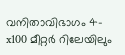വനിതാവിഭാഗം 4-x100 മീറ്റര്‍ റിലേയിലും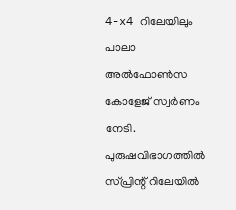4-x4 റിലേയിലും പാലാ അല്‍ഫോണ്‍സ കോളേജ് സ്വര്‍ണം നേടി. പുരുഷവിഭാഗത്തില്‍ സ്പ്രിന്റ് റിലേയില്‍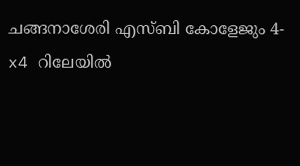ചങ്ങനാശേരി എസ്ബി കോളേജും 4-x4 റിലേയില്‍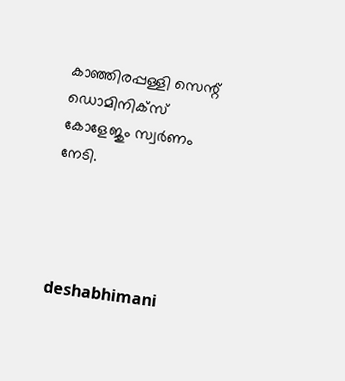കാഞ്ഞിരപ്പള്ളി സെന്റ് ഡൊമിനിക്‌സ് കോളേജും സ്വര്‍ണം നേടി.




deshabhimani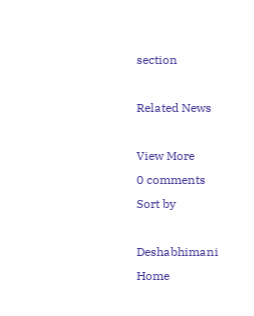section

Related News

View More
0 comments
Sort by

Deshabhimani
Home